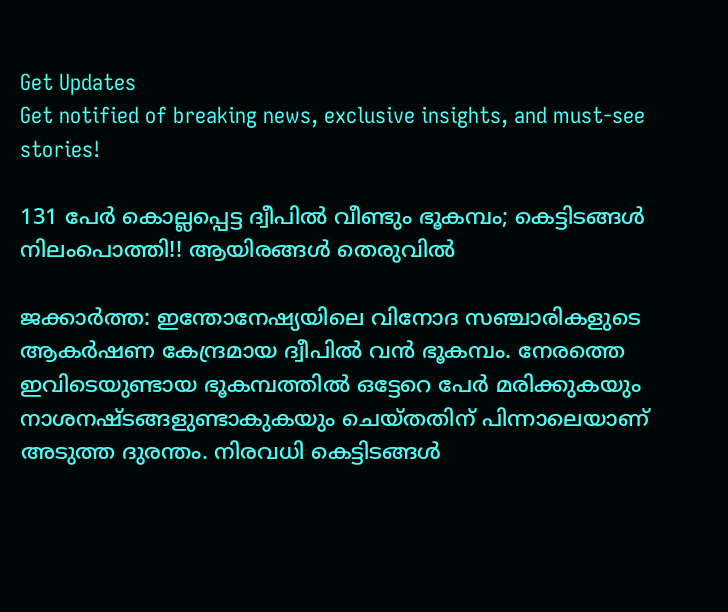Get Updates
Get notified of breaking news, exclusive insights, and must-see stories!

131 പേര്‍ കൊല്ലപ്പെട്ട ദ്വീപില്‍ വീണ്ടും ഭൂകമ്പം; കെട്ടിടങ്ങള്‍ നിലംപൊത്തി!! ആയിരങ്ങള്‍ തെരുവില്‍

ജക്കാര്‍ത്ത: ഇന്തോനേഷ്യയിലെ വിനോദ സഞ്ചാരികളുടെ ആകര്‍ഷണ കേന്ദ്രമായ ദ്വീപില്‍ വന്‍ ഭൂകമ്പം. നേരത്തെ ഇവിടെയുണ്ടായ ഭൂകമ്പത്തില്‍ ഒട്ടേറെ പേര്‍ മരിക്കുകയും നാശനഷ്ടങ്ങളുണ്ടാകുകയും ചെയ്തതിന് പിന്നാലെയാണ് അടുത്ത ദുരന്തം. നിരവധി കെട്ടിടങ്ങള്‍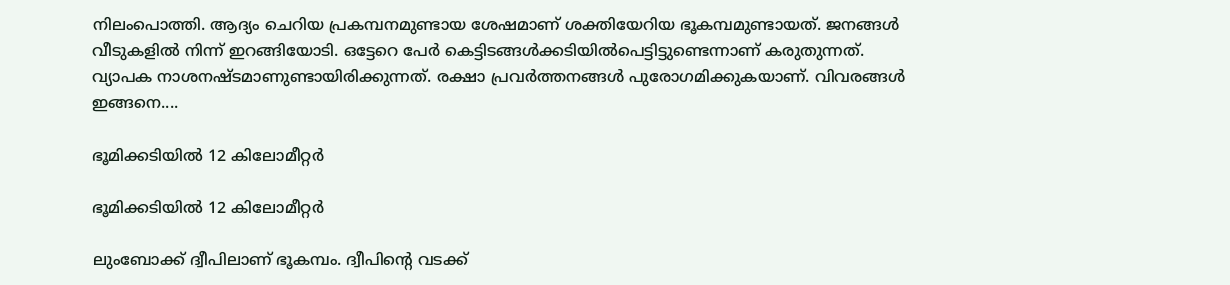നിലംപൊത്തി. ആദ്യം ചെറിയ പ്രകമ്പനമുണ്ടായ ശേഷമാണ് ശക്തിയേറിയ ഭൂകമ്പമുണ്ടായത്. ജനങ്ങള്‍ വീടുകളില്‍ നിന്ന് ഇറങ്ങിയോടി. ഒട്ടേറെ പേര്‍ കെട്ടിടങ്ങള്‍ക്കടിയില്‍പെട്ടിട്ടുണ്ടെന്നാണ് കരുതുന്നത്. വ്യാപക നാശനഷ്ടമാണുണ്ടായിരിക്കുന്നത്. രക്ഷാ പ്രവര്‍ത്തനങ്ങള്‍ പുരോഗമിക്കുകയാണ്. വിവരങ്ങള്‍ ഇങ്ങനെ....

ഭൂമിക്കടിയില്‍ 12 കിലോമീറ്റര്‍

ഭൂമിക്കടിയില്‍ 12 കിലോമീറ്റര്‍

ലുംബോക്ക് ദ്വീപിലാണ് ഭൂകമ്പം. ദ്വീപിന്റെ വടക്ക്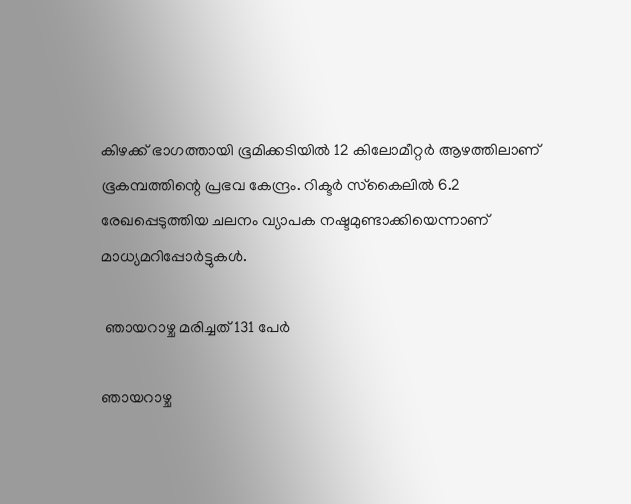കിഴക്ക് ഭാഗത്തായി ഭൂമിക്കടിയില്‍ 12 കിലോമീറ്റര്‍ ആഴത്തിലാണ് ഭൂകമ്പത്തിന്റെ പ്രഭവ കേന്ദ്രം. റിക്ടര്‍ സ്‌കൈലില്‍ 6.2 രേഖപ്പെടുത്തിയ ചലനം വ്യാപക നഷ്ടമുണ്ടാക്കിയെന്നാണ് മാധ്യമറിപ്പോര്‍ട്ടുകള്‍.

 ഞായറാഴ്ച മരിച്ചത് 131 പേര്‍

ഞായറാഴ്ച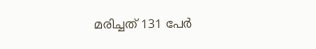മരിച്ചത് 131 പേര്‍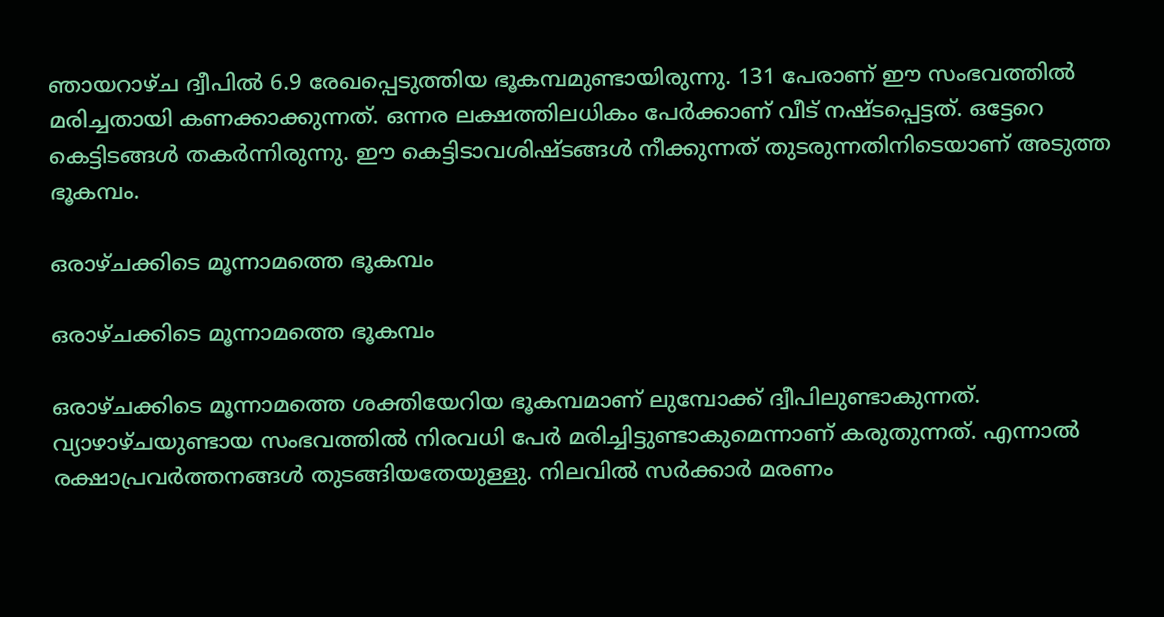ഞായറാഴ്ച ദ്വീപില്‍ 6.9 രേഖപ്പെടുത്തിയ ഭൂകമ്പമുണ്ടായിരുന്നു. 131 പേരാണ് ഈ സംഭവത്തില്‍ മരിച്ചതായി കണക്കാക്കുന്നത്. ഒന്നര ലക്ഷത്തിലധികം പേര്‍ക്കാണ് വീട് നഷ്ടപ്പെട്ടത്. ഒട്ടേറെ കെട്ടിടങ്ങള്‍ തകര്‍ന്നിരുന്നു. ഈ കെട്ടിടാവശിഷ്ടങ്ങള്‍ നീക്കുന്നത് തുടരുന്നതിനിടെയാണ് അടുത്ത ഭൂകമ്പം.

ഒരാഴ്ചക്കിടെ മൂന്നാമത്തെ ഭൂകമ്പം

ഒരാഴ്ചക്കിടെ മൂന്നാമത്തെ ഭൂകമ്പം

ഒരാഴ്ചക്കിടെ മൂന്നാമത്തെ ശക്തിയേറിയ ഭൂകമ്പമാണ് ലുമ്പോക്ക് ദ്വീപിലുണ്ടാകുന്നത്. വ്യാഴാഴ്ചയുണ്ടായ സംഭവത്തില്‍ നിരവധി പേര്‍ മരിച്ചിട്ടുണ്ടാകുമെന്നാണ് കരുതുന്നത്. എന്നാല്‍ രക്ഷാപ്രവര്‍ത്തനങ്ങള്‍ തുടങ്ങിയതേയുള്ളു. നിലവില്‍ സര്‍ക്കാര്‍ മരണം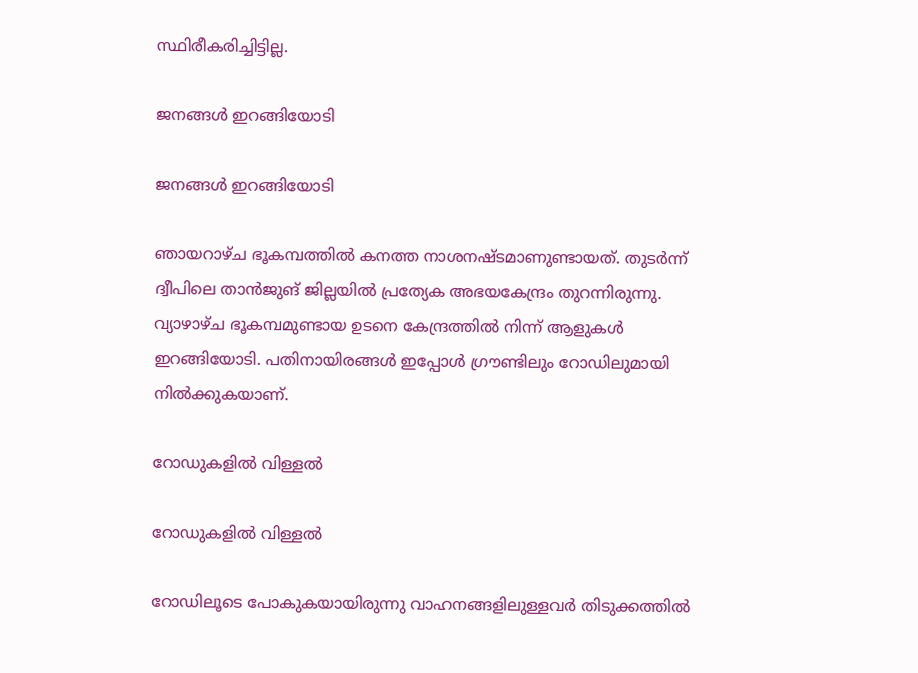സ്ഥിരീകരിച്ചിട്ടില്ല.

ജനങ്ങള്‍ ഇറങ്ങിയോടി

ജനങ്ങള്‍ ഇറങ്ങിയോടി

ഞായറാഴ്ച ഭൂകമ്പത്തില്‍ കനത്ത നാശനഷ്ടമാണുണ്ടായത്. തുടര്‍ന്ന് ദ്വീപിലെ താന്‍ജുങ് ജില്ലയില്‍ പ്രത്യേക അഭയകേന്ദ്രം തുറന്നിരുന്നു. വ്യാഴാഴ്ച ഭൂകമ്പമുണ്ടായ ഉടനെ കേന്ദ്രത്തില്‍ നിന്ന് ആളുകള്‍ ഇറങ്ങിയോടി. പതിനായിരങ്ങള്‍ ഇപ്പോള്‍ ഗ്രൗണ്ടിലും റോഡിലുമായി നില്‍ക്കുകയാണ്.

റോഡുകളില്‍ വിള്ളല്‍

റോഡുകളില്‍ വിള്ളല്‍

റോഡിലൂടെ പോകുകയായിരുന്നു വാഹനങ്ങളിലുള്ളവര്‍ തിടുക്കത്തില്‍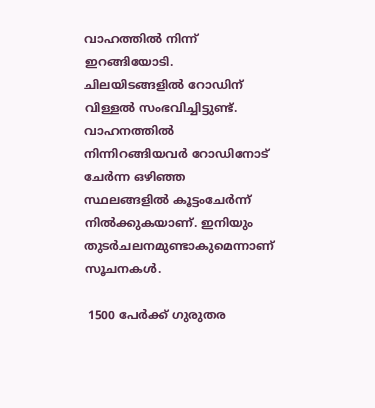വാഹത്തില്‍ നിന്ന് ഇറങ്ങിയോടി. ചിലയിടങ്ങളില്‍ റോഡിന് വിള്ളല്‍ സംഭവിച്ചിട്ടുണ്ട്. വാഹനത്തില്‍ നിന്നിറങ്ങിയവര്‍ റോഡിനോട് ചേര്‍ന്ന ഒഴിഞ്ഞ സ്ഥലങ്ങളില്‍ കൂട്ടംചേര്‍ന്ന് നില്‍ക്കുകയാണ്. ഇനിയും തുടര്‍ചലനമുണ്ടാകുമെന്നാണ് സൂചനകള്‍.

 1500 പേര്‍ക്ക് ഗുരുതര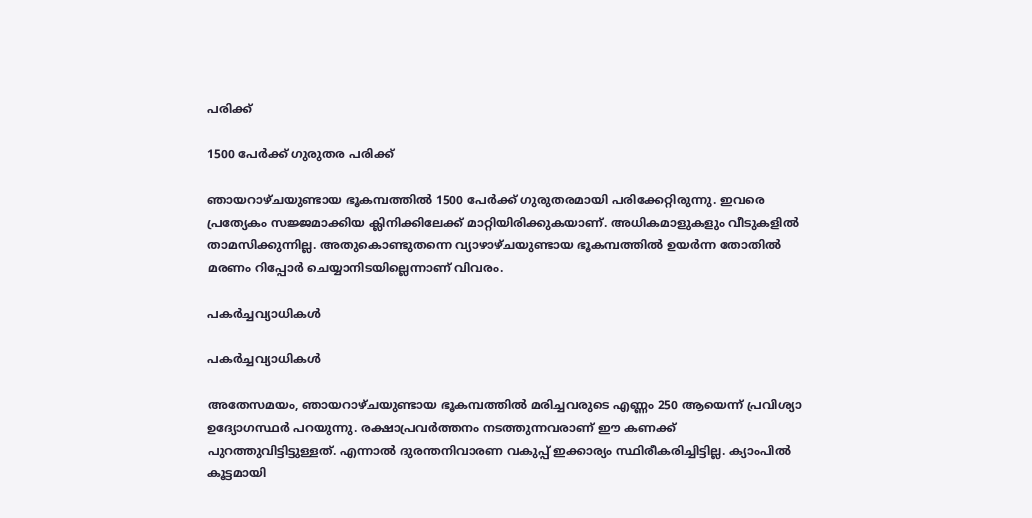പരിക്ക്

1500 പേര്‍ക്ക് ഗുരുതര പരിക്ക്

ഞായറാഴ്ചയുണ്ടായ ഭൂകമ്പത്തില്‍ 1500 പേര്‍ക്ക് ഗുരുതരമായി പരിക്കേറ്റിരുന്നു. ഇവരെ പ്രത്യേകം സജ്ജമാക്കിയ ക്ലിനിക്കിലേക്ക് മാറ്റിയിരിക്കുകയാണ്. അധികമാളുകളും വീടുകളില്‍ താമസിക്കുന്നില്ല. അതുകൊണ്ടുതന്നെ വ്യാഴാഴ്ചയുണ്ടായ ഭൂകമ്പത്തില്‍ ഉയര്‍ന്ന തോതില്‍ മരണം റിപ്പോര്‍ ചെയ്യാനിടയില്ലെന്നാണ് വിവരം.

പകര്‍ച്ചവ്യാധികള്‍

പകര്‍ച്ചവ്യാധികള്‍

അതേസമയം, ഞായറാഴ്ചയുണ്ടായ ഭൂകമ്പത്തില്‍ മരിച്ചവരുടെ എണ്ണം 250 ആയെന്ന് പ്രവിശ്യാ ഉദ്യോഗസ്ഥര്‍ പറയുന്നു. രക്ഷാപ്രവര്‍ത്തനം നടത്തുന്നവരാണ് ഈ കണക്ക് പുറത്തുവിട്ടിട്ടുള്ളത്. എന്നാല്‍ ദുരന്തനിവാരണ വകുപ്പ് ഇക്കാര്യം സ്ഥിരീകരിച്ചിട്ടില്ല. ക്യാംപില്‍ കൂട്ടമായി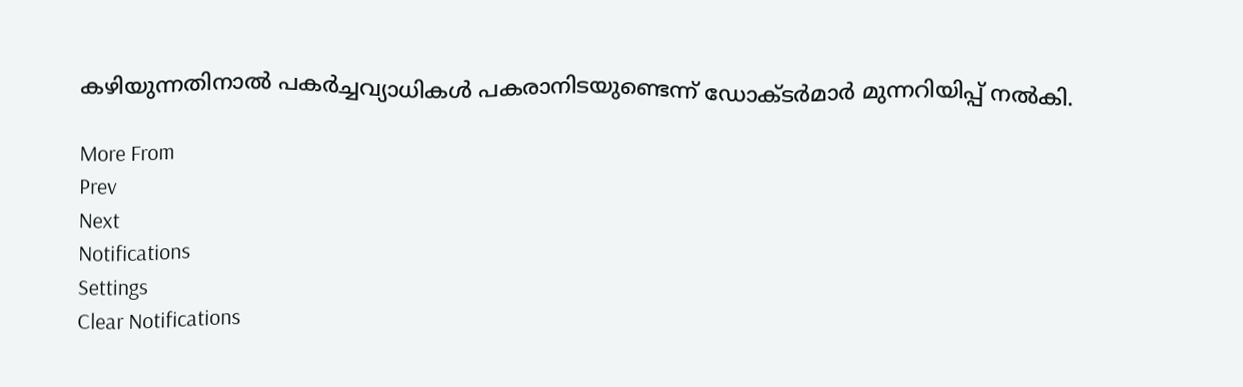കഴിയുന്നതിനാല്‍ പകര്‍ച്ചവ്യാധികള്‍ പകരാനിടയുണ്ടെന്ന് ഡോക്ടര്‍മാര്‍ മുന്നറിയിപ്പ് നല്‍കി.

More From
Prev
Next
Notifications
Settings
Clear Notifications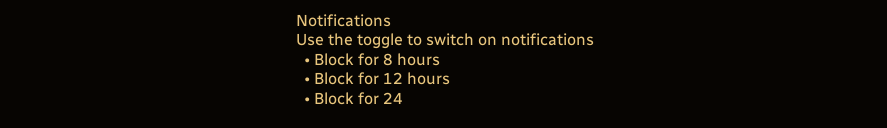Notifications
Use the toggle to switch on notifications
  • Block for 8 hours
  • Block for 12 hours
  • Block for 24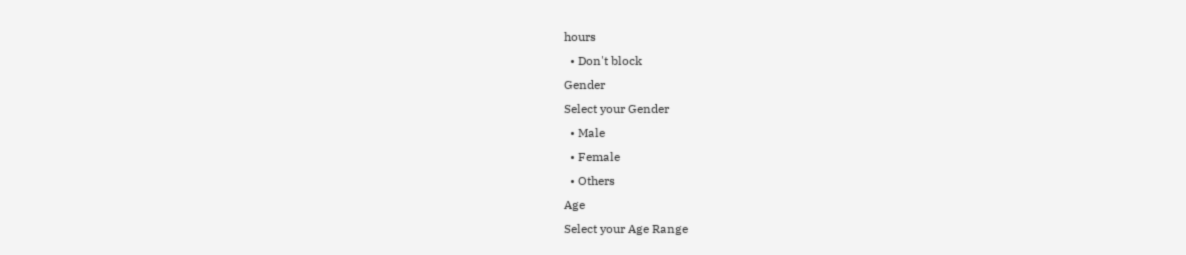hours
  • Don't block
Gender
Select your Gender
  • Male
  • Female
  • Others
Age
Select your Age Range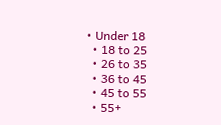• Under 18
  • 18 to 25
  • 26 to 35
  • 36 to 45
  • 45 to 55
  • 55+